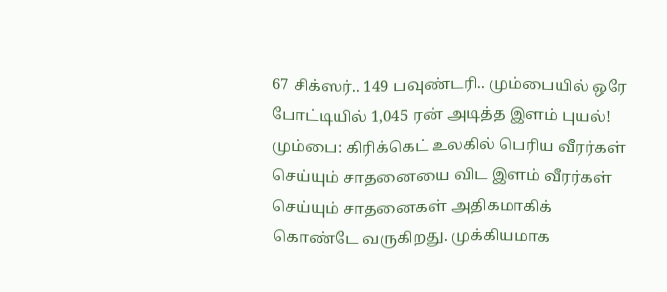67 சிக்ஸர்.. 149 பவுண்டரி.. மும்பையில் ஒரே போட்டியில் 1,045 ரன் அடித்த இளம் புயல்!
மும்பை: கிரிக்கெட் உலகில் பெரிய வீரர்கள் செய்யும் சாதனையை விட இளம் வீரர்கள் செய்யும் சாதனைகள் அதிகமாகிக் கொண்டே வருகிறது. முக்கியமாக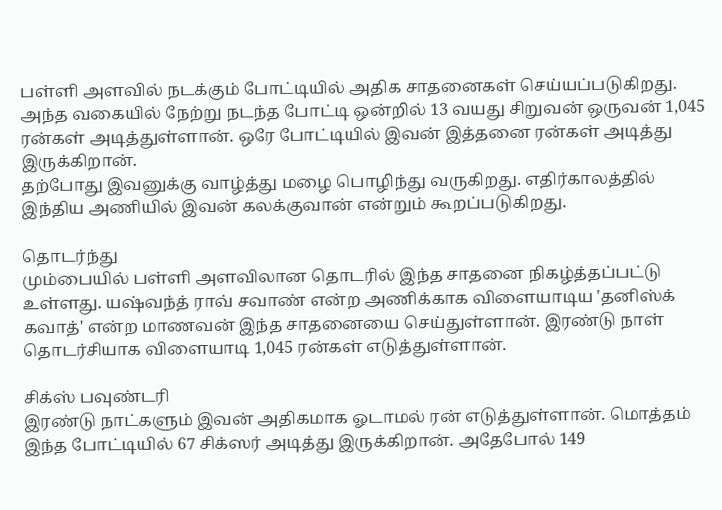பள்ளி அளவில் நடக்கும் போட்டியில் அதிக சாதனைகள் செய்யப்படுகிறது.
அந்த வகையில் நேற்று நடந்த போட்டி ஒன்றில் 13 வயது சிறுவன் ஒருவன் 1,045 ரன்கள் அடித்துள்ளான். ஒரே போட்டியில் இவன் இத்தனை ரன்கள் அடித்து இருக்கிறான்.
தற்போது இவனுக்கு வாழ்த்து மழை பொழிந்து வருகிறது. எதிர்காலத்தில் இந்திய அணியில் இவன் கலக்குவான் என்றும் கூறப்படுகிறது.

தொடர்ந்து
மும்பையில் பள்ளி அளவிலான தொடரில் இந்த சாதனை நிகழ்த்தப்பட்டு உள்ளது. யஷ்வந்த் ராவ் சவாண் என்ற அணிக்காக விளையாடிய 'தனிஸ்க் கவாத்' என்ற மாணவன் இந்த சாதனையை செய்துள்ளான். இரண்டு நாள் தொடர்சியாக விளையாடி 1,045 ரன்கள் எடுத்துள்ளான்.

சிக்ஸ் பவுண்டரி
இரண்டு நாட்களும் இவன் அதிகமாக ஓடாமல் ரன் எடுத்துள்ளான். மொத்தம் இந்த போட்டியில் 67 சிக்ஸர் அடித்து இருக்கிறான். அதேபோல் 149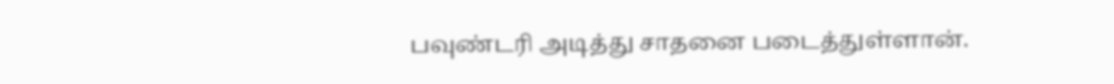பவுண்டரி அடித்து சாதனை படைத்துள்ளான்.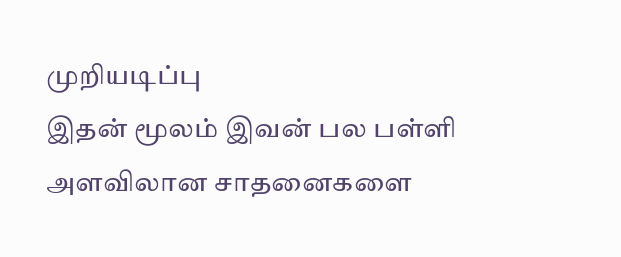முறியடிப்பு
இதன் மூலம் இவன் பல பள்ளி அளவிலான சாதனைகளை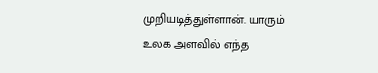முறியடித்துள்ளான். யாரும் உலக அளவில் எந்த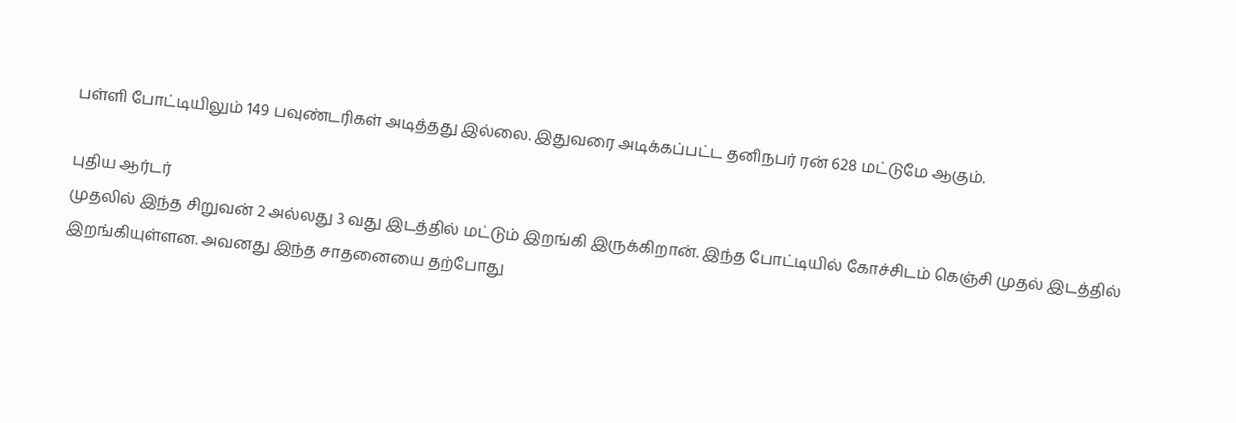பள்ளி போட்டியிலும் 149 பவுண்டரிகள் அடித்தது இல்லை. இதுவரை அடிக்கப்பட்ட தனிநபர் ரன் 628 மட்டுமே ஆகும்.

புதிய ஆர்டர்
முதலில் இந்த சிறுவன் 2 அல்லது 3 வது இடத்தில் மட்டும் இறங்கி இருக்கிறான். இந்த போட்டியில் கோச்சிடம் கெஞ்சி முதல் இடத்தில் இறங்கியுள்ளன. அவனது இந்த சாதனையை தற்போது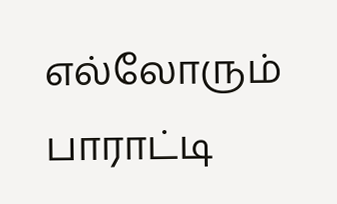எல்லோரும் பாராட்டி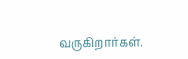வருகிறார்கள்.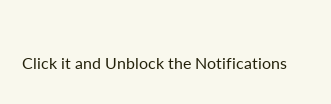Click it and Unblock the Notifications